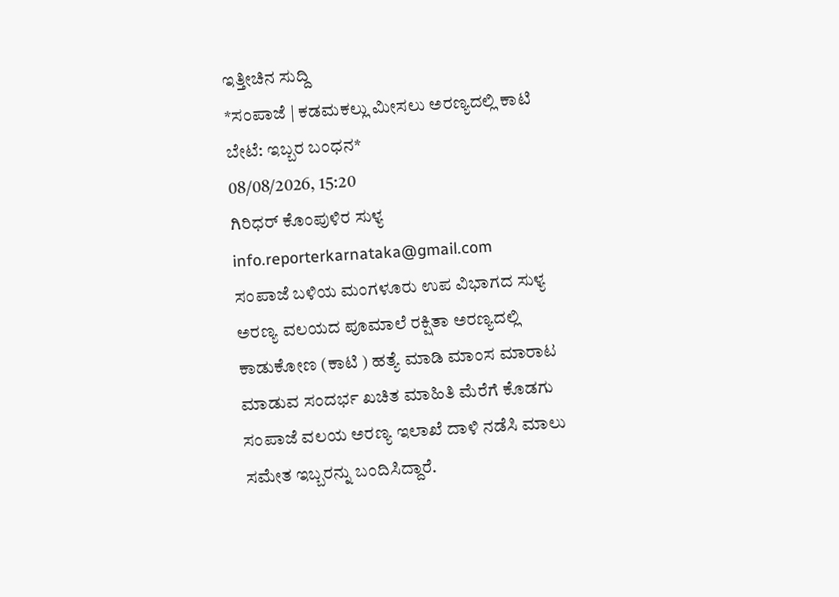ಇತ್ತೀಚಿನ ಸುದ್ದಿ
*ಸಂಪಾಜೆ | ಕಡಮಕಲ್ಲು ಮೀಸಲು ಅರಣ್ಯದಲ್ಲಿ ಕಾಟಿ ಬೇಟೆ: ಇಬ್ಬರ ಬಂಧನ*
08/08/2026, 15:20
ಗಿರಿಧರ್ ಕೊಂಪುಳಿರ ಸುಳ್ಯ
info.reporterkarnataka@gmail.com
ಸಂಪಾಜೆ ಬಳಿಯ ಮಂಗಳೂರು ಉಪ ವಿಭಾಗದ ಸುಳ್ಯ ಅರಣ್ಯ ವಲಯದ ಪೂಮಾಲೆ ರಕ್ಷಿತಾ ಅರಣ್ಯದಲ್ಲಿ ಕಾಡುಕೋಣ (ಕಾಟಿ ) ಹತ್ಯೆ ಮಾಡಿ ಮಾಂಸ ಮಾರಾಟ ಮಾಡುವ ಸಂದರ್ಭ ಖಚಿತ ಮಾಹಿತಿ ಮೆರೆಗೆ ಕೊಡಗು ಸಂಪಾಜೆ ವಲಯ ಅರಣ್ಯ ಇಲಾಖೆ ದಾಳಿ ನಡೆಸಿ ಮಾಲು ಸಮೇತ ಇಬ್ಬರನ್ನು ಬಂದಿಸಿದ್ದಾರೆ.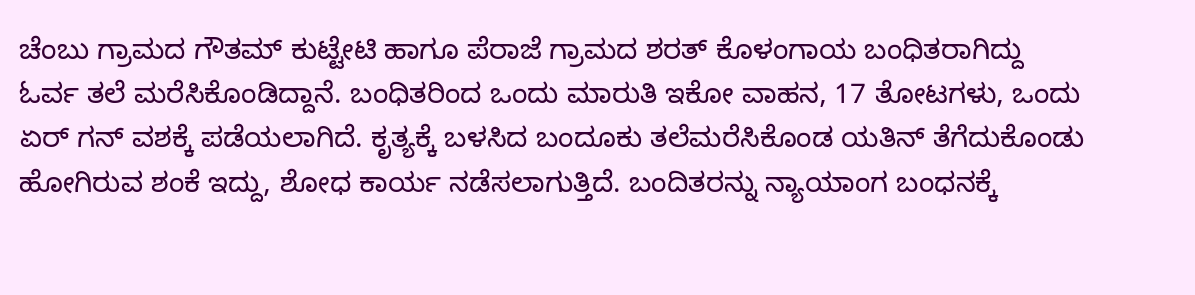ಚೆಂಬು ಗ್ರಾಮದ ಗೌತಮ್ ಕುಟ್ಟೇಟಿ ಹಾಗೂ ಪೆರಾಜೆ ಗ್ರಾಮದ ಶರತ್ ಕೊಳಂಗಾಯ ಬಂಧಿತರಾಗಿದ್ದು ಓರ್ವ ತಲೆ ಮರೆಸಿಕೊಂಡಿದ್ದಾನೆ. ಬಂಧಿತರಿಂದ ಒಂದು ಮಾರುತಿ ಇಕೋ ವಾಹನ, 17 ತೋಟಗಳು, ಒಂದು ಏರ್ ಗನ್ ವಶಕ್ಕೆ ಪಡೆಯಲಾಗಿದೆ. ಕೃತ್ಯಕ್ಕೆ ಬಳಸಿದ ಬಂದೂಕು ತಲೆಮರೆಸಿಕೊಂಡ ಯತಿನ್ ತೆಗೆದುಕೊಂಡು ಹೋಗಿರುವ ಶಂಕೆ ಇದ್ದು, ಶೋಧ ಕಾರ್ಯ ನಡೆಸಲಾಗುತ್ತಿದೆ. ಬಂದಿತರನ್ನು ನ್ಯಾಯಾಂಗ ಬಂಧನಕ್ಕೆ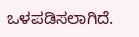ಒಳಪಡಿಸಲಾಗಿದೆ.